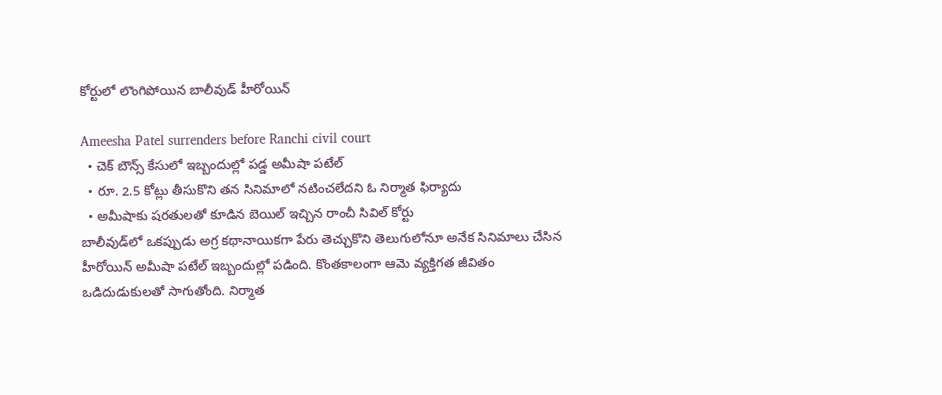కోర్టులో లొంగిపోయిన బాలీవుడ్ హీరోయిన్

Ameesha Patel surrenders before Ranchi civil court
  • చెక్ బౌన్స్ కేసులో ఇబ్బందుల్లో పడ్డ అమీషా పటేల్
  • రూ. 2.5 కోట్లు తీసుకొని తన సినిమాలో నటించలేదని ఓ నిర్మాత ఫిర్యాదు
  • అమీషాకు షరతులతో కూడిన బెయిల్ ఇచ్చిన రాంచీ సివిల్ కోర్టు
బాలీవుడ్‌లో ఒకప్పుడు అగ్ర కథానాయికగా పేరు తెచ్చుకొని తెలుగులోనూ అనేక సినిమాలు చేసిన హీరోయిన్ అమీషా పటేల్‌ ఇబ్బందుల్లో పడింది. కొంతకాలంగా ఆమె వ్యక్తిగత జీవితం ఒడిదుడుకులతో సాగుతోంది. నిర్మాత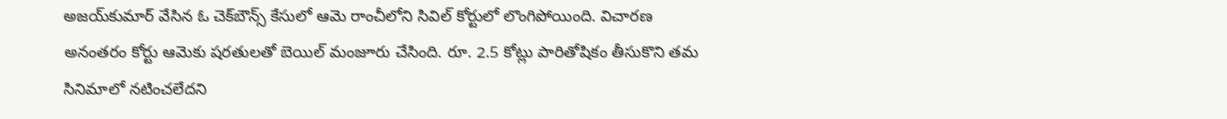అజయ్‌కుమార్‌ వేసిన ఓ చెక్‌బౌన్స్‌ కేసులో ఆమె రాంచీలోని సివిల్‌ కోర్టులో లొంగిపోయింది. విచారణ అనంతరం కోర్టు ఆమెకు షరతులతో బెయిల్‌ మంజూరు చేసింది. రూ. 2.5 కోట్లు పారితోషికం తీసుకొని తమ సినిమాలో నటించలేదని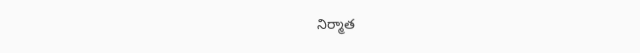నిర్మాత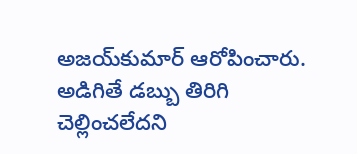అజయ్‌కుమార్‌ ఆరోపించారు. అడిగితే డబ్బు తిరిగి చెల్లించలేదని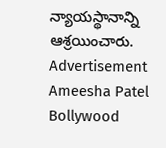న్యాయస్థానాన్ని ఆశ్రయించారు.
Advertisement
Ameesha Patel
Bollywood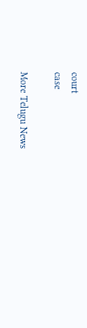court
case

More Telugu News